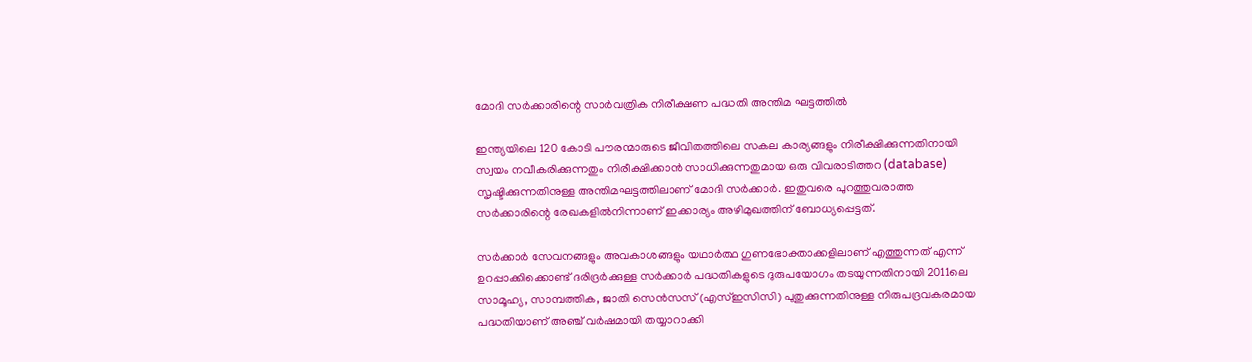മോദി സര്‍ക്കാരിന്റെ സാര്‍വത്രിക നിരീക്ഷണ പദ്ധതി അന്തിമ ഘട്ടത്തില്‍

ഇന്ത്യയിലെ 120 കോടി പൗരന്മാരുടെ ജീവിതത്തിലെ സകല കാര്യങ്ങളും നിരീക്ഷിക്കുന്നതിനായി സ്വയം നവീകരിക്കുന്നതും നിരീക്ഷിക്കാന്‍ സാധിക്കുന്നതുമായ ഒരു വിവരാടിത്തറ (database) സൃഷ്ടിക്കുന്നതിനുള്ള അന്തിമഘട്ടത്തിലാണ് മോദി സര്‍ക്കാര്‍. ഇതുവരെ പുറത്തുവരാത്ത സര്‍ക്കാരിന്റെ രേഖകളില്‍നിന്നാണ് ഇക്കാര്യം അഴിമുഖത്തിന് ബോധ്യപ്പെട്ടത്.

സര്‍ക്കാര്‍ സേവനങ്ങളും അവകാശങ്ങളും യഥാര്‍ത്ഥ ഗുണഭോക്താക്കളിലാണ് എത്തുന്നത് എന്ന് ഉറപ്പാക്കിക്കൊണ്ട് ദരിദ്രര്‍ക്കുള്ള സര്‍ക്കാര്‍ പദ്ധതികളുടെ ദുരുപയോഗം തടയുന്നതിനായി 2011ലെ സാമൂഹ്യ, സാമ്പത്തിക, ജാതി സെന്‍സസ് (എസ്ഇസിസി) പുതുക്കുന്നതിനുള്ള നിരുപദ്രവകരമായ പദ്ധതിയാണ് അഞ്ച് വര്‍ഷമായി തയ്യാറാക്കി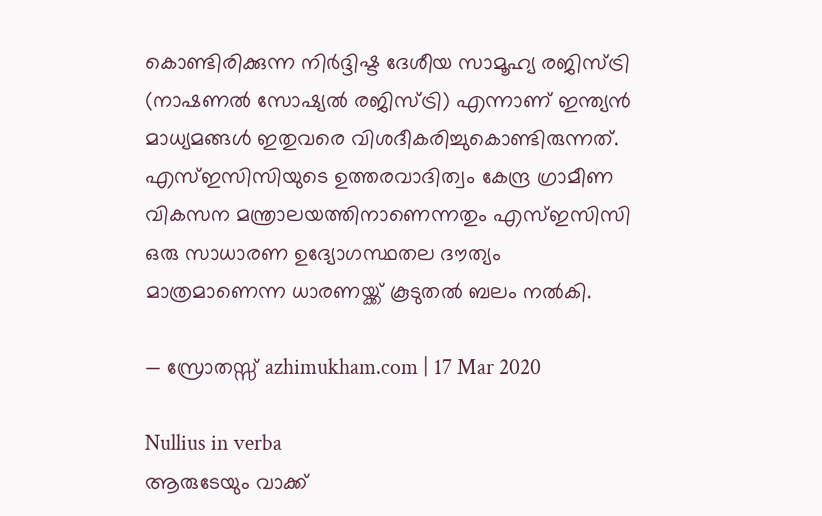കൊണ്ടിരിക്കുന്ന നിര്‍ദ്ദിഷ്ട ദേശീയ സാമൂഹ്യ രജിസ്ട്രി (നാഷണല്‍ സോഷ്യല്‍ രജിസ്ട്രി) എന്നാണ് ഇന്ത്യന്‍ മാധ്യമങ്ങള്‍ ഇതുവരെ വിശദീകരിച്ചുകൊണ്ടിരുന്നത്. എസ്ഇസിസിയുടെ ഉത്തരവാദിത്വം കേന്ദ്ര ഗ്രാമീണ വികസന മന്ത്രാലയത്തിനാണെന്നതും എസ്ഇസിസി ഒരു സാധാരണ ഉദ്യോഗസ്ഥതല ദൗത്യം മാത്രമാണെന്ന ധാരണയ്ക്ക് കൂടുതല്‍ ബലം നല്‍കി.

— സ്രോതസ്സ് azhimukham.com | 17 Mar 2020

Nullius in verba
ആരുടേയും വാക്ക്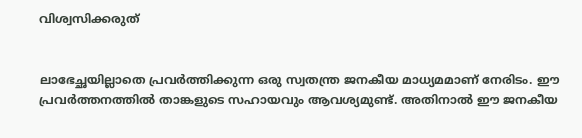വിശ്വസിക്കരുത്


ലാഭേച്ഛയില്ലാതെ പ്രവര്‍ത്തിക്കുന്ന ഒരു സ്വതന്ത്ര ജനകീയ മാധ്യമമാണ് നേരിടം. ഈ പ്രവര്‍ത്തനത്തില്‍ താങ്കളുടെ സഹായവും ആവശ്യമുണ്ട്. അതിനാല്‍ ഈ ജനകീയ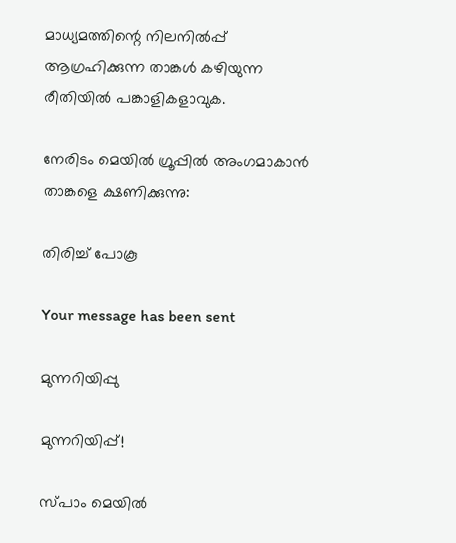മാധ്യമത്തിന്റെ നിലനില്‍പ്പ് ആഗ്രഹിക്കുന്ന താങ്കള്‍ കഴിയുന്ന രീതിയില്‍ പങ്കാളികളാവുക.

നേരിടം മെയില്‍ ഗ്രൂപ്പില്‍ അംഗമാകാന്‍ താങ്കളെ ക്ഷണിക്കുന്നു:

തിരിച്ച് പോകൂ

Your message has been sent

മുന്നറിയിപ്പു

മുന്നറിയിപ്പ്!

സ്പാം മെയില്‍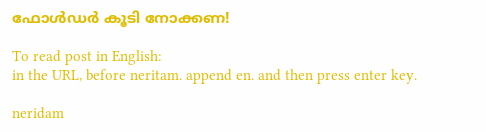ഫോള്‍ഡര്‍ കൂടി നോക്കണ!

To read post in English:
in the URL, before neritam. append en. and then press enter key.

neridam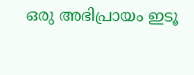ഒരു അഭിപ്രായം ഇടൂ